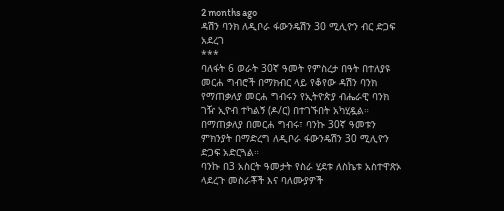2 months ago
ዳሽን ባንክ ለዲቦራ ፋውንዴሽን 30 ሚሊዮን ብር ድጋፍ አደረገ
***
ባለፋት 6 ወራት 30ኛ ዓመት የምስረታ በዓት በተለያዩ መርሐ ግብሮች በማክብር ላይ የቆየው ዳሽን ባንክ የማጠቃለያ መርሐ ግብሩን የኢትዮጵያ ብሔራዊ ባንክ ገዥ ኢዮብ ተካልኝ (ዶ/ር) በተገኙበት አካሂዷል።
በማጠቃለያ በመርሐ ግብሩ፣ ባንኩ 30ኛ ዓመቱን ምክንያት በማድረግ ለዲቦራ ፋውንዴሽን 30 ሚሊዮን ድጋፍ አድርጓል።
ባንኩ በ3 አስርት ዓመታት የስራ ሂደቱ ለስኬቱ አስተዋጽኦ ላደረጉ መስራቾች እና ባለሙያዎች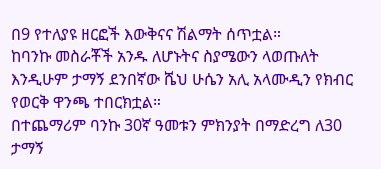በ9 የተለያዩ ዘርፎች እውቅናና ሽልማት ሰጥቷል።
ከባንኩ መስራቾች አንዱ ለሆኑትና ስያሜውን ላወጡለት እንዲሁም ታማኝ ደንበኛው ሼህ ሁሴን አሊ አላሙዲን የክብር የወርቅ ዋንጫ ተበርክቷል።
በተጨማሪም ባንኩ 30ኛ ዓመቱን ምክንያት በማድረግ ለ30 ታማኝ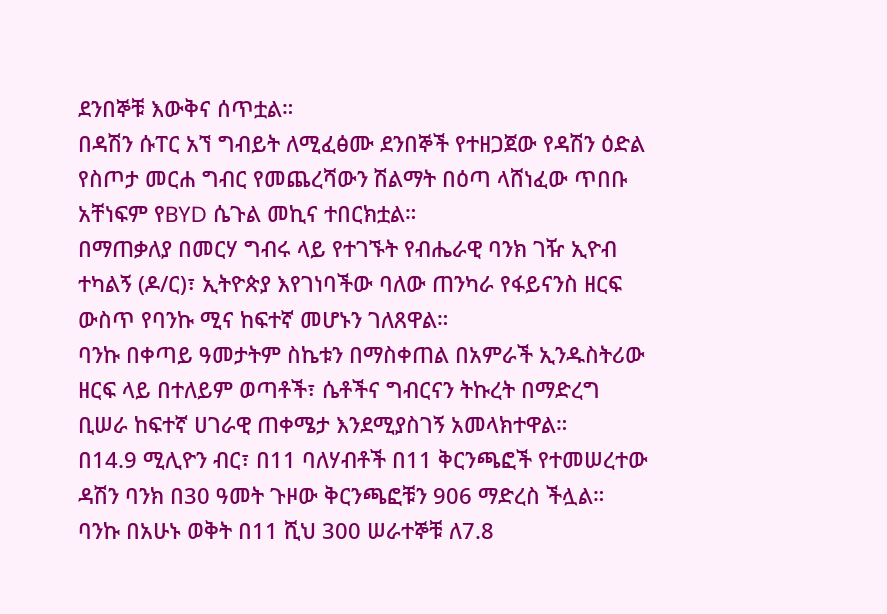ደንበኞቹ እውቅና ሰጥቷል።
በዳሽን ሱፐር አኘ ግብይት ለሚፈፅሙ ደንበኞች የተዘጋጀው የዳሽን ዕድል የስጦታ መርሐ ግብር የመጨረሻውን ሽልማት በዕጣ ላሸነፈው ጥበቡ አቸነፍም የBYD ሴጉል መኪና ተበርክቷል።
በማጠቃለያ በመርሃ ግብሩ ላይ የተገኙት የብሔራዊ ባንክ ገዥ ኢዮብ ተካልኝ (ዶ/ር)፣ ኢትዮጵያ እየገነባችው ባለው ጠንካራ የፋይናንስ ዘርፍ ውስጥ የባንኩ ሚና ከፍተኛ መሆኑን ገለጸዋል።
ባንኩ በቀጣይ ዓመታትም ስኬቱን በማስቀጠል በአምራች ኢንዱስትሪው ዘርፍ ላይ በተለይም ወጣቶች፣ ሴቶችና ግብርናን ትኩረት በማድረግ ቢሠራ ከፍተኛ ሀገራዊ ጠቀሜታ እንደሚያስገኝ አመላክተዋል።
በ14.9 ሚሊዮን ብር፣ በ11 ባለሃብቶች በ11 ቅርንጫፎች የተመሠረተው ዳሽን ባንክ በ30 ዓመት ጉዞው ቅርንጫፎቹን 906 ማድረስ ችሏል።
ባንኩ በአሁኑ ወቅት በ11 ሺህ 300 ሠራተኞቹ ለ7.8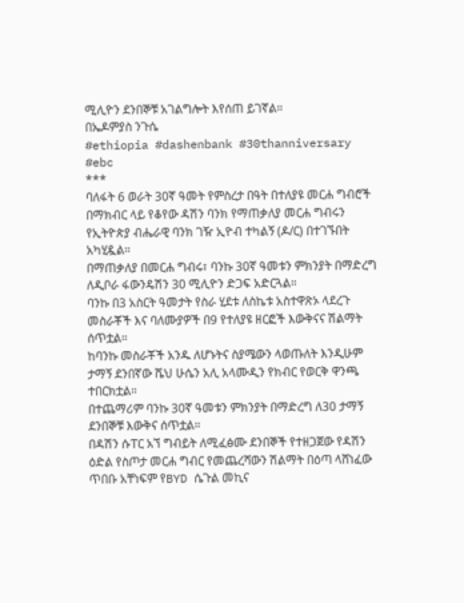ሚሊዮን ደንበኞቹ አገልግሎት እየሰጠ ይገኛል።
በኤዶምያስ ንጉሴ
#ethiopia #dashenbank #30thanniversary #ebc
***
ባለፋት 6 ወራት 30ኛ ዓመት የምስረታ በዓት በተለያዩ መርሐ ግብሮች በማክብር ላይ የቆየው ዳሽን ባንክ የማጠቃለያ መርሐ ግብሩን የኢትዮጵያ ብሔራዊ ባንክ ገዥ ኢዮብ ተካልኝ (ዶ/ር) በተገኙበት አካሂዷል።
በማጠቃለያ በመርሐ ግብሩ፣ ባንኩ 30ኛ ዓመቱን ምክንያት በማድረግ ለዲቦራ ፋውንዴሽን 30 ሚሊዮን ድጋፍ አድርጓል።
ባንኩ በ3 አስርት ዓመታት የስራ ሂደቱ ለስኬቱ አስተዋጽኦ ላደረጉ መስራቾች እና ባለሙያዎች በ9 የተለያዩ ዘርፎች እውቅናና ሽልማት ሰጥቷል።
ከባንኩ መስራቾች አንዱ ለሆኑትና ስያሜውን ላወጡለት እንዲሁም ታማኝ ደንበኛው ሼህ ሁሴን አሊ አላሙዲን የክብር የወርቅ ዋንጫ ተበርክቷል።
በተጨማሪም ባንኩ 30ኛ ዓመቱን ምክንያት በማድረግ ለ30 ታማኝ ደንበኞቹ እውቅና ሰጥቷል።
በዳሽን ሱፐር አኘ ግብይት ለሚፈፅሙ ደንበኞች የተዘጋጀው የዳሽን ዕድል የስጦታ መርሐ ግብር የመጨረሻውን ሽልማት በዕጣ ላሸነፈው ጥበቡ አቸነፍም የBYD ሴጉል መኪና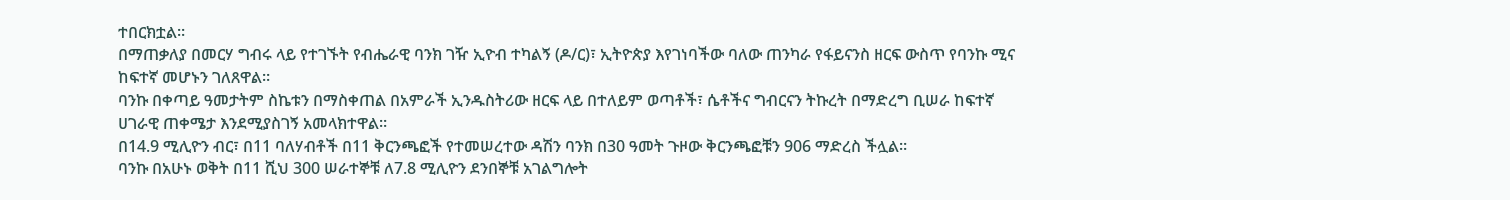ተበርክቷል።
በማጠቃለያ በመርሃ ግብሩ ላይ የተገኙት የብሔራዊ ባንክ ገዥ ኢዮብ ተካልኝ (ዶ/ር)፣ ኢትዮጵያ እየገነባችው ባለው ጠንካራ የፋይናንስ ዘርፍ ውስጥ የባንኩ ሚና ከፍተኛ መሆኑን ገለጸዋል።
ባንኩ በቀጣይ ዓመታትም ስኬቱን በማስቀጠል በአምራች ኢንዱስትሪው ዘርፍ ላይ በተለይም ወጣቶች፣ ሴቶችና ግብርናን ትኩረት በማድረግ ቢሠራ ከፍተኛ ሀገራዊ ጠቀሜታ እንደሚያስገኝ አመላክተዋል።
በ14.9 ሚሊዮን ብር፣ በ11 ባለሃብቶች በ11 ቅርንጫፎች የተመሠረተው ዳሽን ባንክ በ30 ዓመት ጉዞው ቅርንጫፎቹን 906 ማድረስ ችሏል።
ባንኩ በአሁኑ ወቅት በ11 ሺህ 300 ሠራተኞቹ ለ7.8 ሚሊዮን ደንበኞቹ አገልግሎት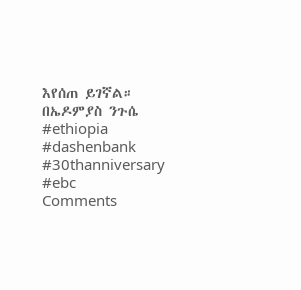እየሰጠ ይገኛል።
በኤዶምያስ ንጉሴ
#ethiopia #dashenbank #30thanniversary #ebc
Comments